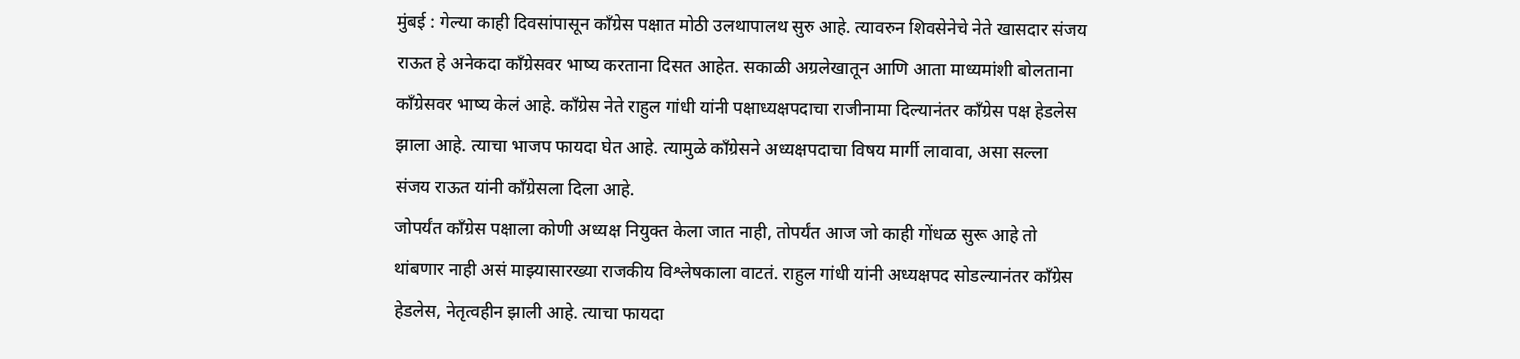मुंबई : गेल्या काही दिवसांपासून काँग्रेस पक्षात मोठी उलथापालथ सुरु आहे. त्यावरुन शिवसेनेचे नेते खासदार संजय राऊत हे अनेकदा काँग्रेसवर भाष्य करताना दिसत आहेत. सकाळी अग्रलेखातून आणि आता माध्यमांशी बोलताना काँग्रेसवर भाष्य केलं आहे. काँग्रेस नेते राहुल गांधी यांनी पक्षाध्यक्षपदाचा राजीनामा दिल्यानंतर काँग्रेस पक्ष हेडलेस झाला आहे. त्याचा भाजप फायदा घेत आहे. त्यामुळे काँग्रेसने अध्यक्षपदाचा विषय मार्गी लावावा, असा सल्ला संजय राऊत यांनी काँग्रेसला दिला आहे.
जोपर्यंत काँग्रेस पक्षाला कोणी अध्यक्ष नियुक्त केला जात नाही, तोपर्यंत आज जो काही गोंधळ सुरू आहे तो थांबणार नाही असं माझ्यासारख्या राजकीय विश्लेषकाला वाटतं. राहुल गांधी यांनी अध्यक्षपद सोडल्यानंतर काँग्रेस हेडलेस, नेतृत्वहीन झाली आहे. त्याचा फायदा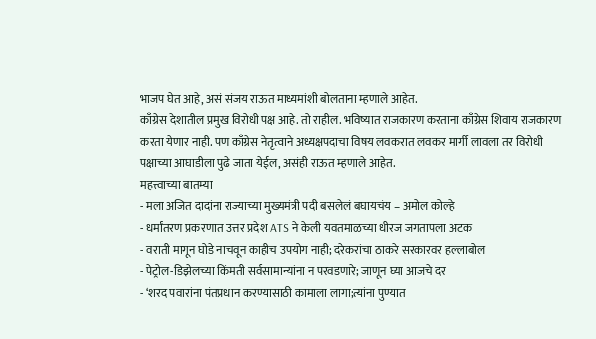भाजप घेत आहे, असं संजय राऊत माध्यमांशी बोलताना म्हणाले आहेत.
काँग्रेस देशातील प्रमुख विरोधी पक्ष आहे. तो राहील. भविष्यात राजकारण करताना काँग्रेस शिवाय राजकारण करता येणार नाही. पण काँग्रेस नेतृत्वाने अध्यक्षपदाचा विषय लवकरात लवकर मार्गी लावला तर विरोधी पक्षाच्या आघाडीला पुढे जाता येईल, असंही राऊत म्हणाले आहेत.
महत्त्वाच्या बातम्या
- मला अजित दादांना राज्याच्या मुख्यमंत्री पदी बसलेलं बघायचंय – अमोल कोल्हे
- धर्मांतरण प्रकरणात उत्तर प्रदेश ATS ने केली यवतमाळच्या धीरज जगतापला अटक
- वराती मागून घोडे नाचवून काहीच उपयोग नाही; दरेकरांचा ठाकरे सरकारवर हल्लाबोल
- पेट्रोल-डिझेलच्या किंमती सर्वसामान्यांना न परवडणारे; जाणून घ्या आजचे दर
- ‘शरद पवारांना पंतप्रधान करण्यासाठी कामाला लागा;त्यांना पुण्यात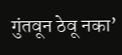गुंतवून ठेवू नका’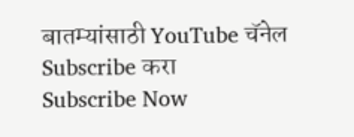बातम्यांसाठी YouTube चॅनेल Subscribe करा
Subscribe Now